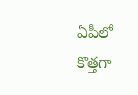ఏపీలో కొత్తగా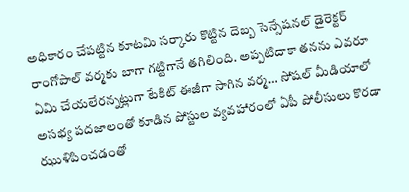అధికారం చేపట్టిన కూటమి సర్కారు కొట్టిన దెబ్బ సెన్సేషనల్ డైరెక్టర్ రాంగోపాల్ వర్మకు బాగా గట్టిగానే తగిలింది. అప్పటిదాకా తనను ఎవరూ ఏమి చేయలేరన్నట్లుగా టేకిట్ ఈజీగా సాగిన వర్మ… సోషల్ మీడియాలో అసభ్య పదజాలంతో కూడిన పోస్టుల వ్యవహారంలో ఏపీ పోలీసులు కొరడా ఝుళిపించడంతో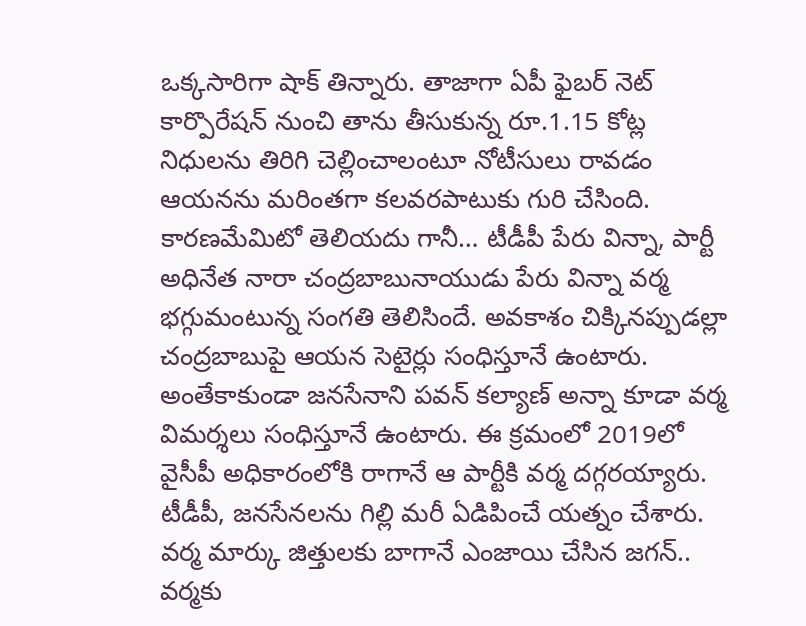ఒక్కసారిగా షాక్ తిన్నారు. తాజాగా ఏపీ ఫైబర్ నెట్ కార్పొరేషన్ నుంచి తాను తీసుకున్న రూ.1.15 కోట్ల నిధులను తిరిగి చెల్లించాలంటూ నోటీసులు రావడం ఆయనను మరింతగా కలవరపాటుకు గురి చేసింది.
కారణమేమిటో తెలియదు గానీ… టీడీపీ పేరు విన్నా, పార్టీ అధినేత నారా చంద్రబాబునాయుడు పేరు విన్నా వర్మ భగ్గుమంటున్న సంగతి తెలిసిందే. అవకాశం చిక్కినప్పుడల్లా చంద్రబాబుపై ఆయన సెటైర్లు సంధిస్తూనే ఉంటారు. అంతేకాకుండా జనసేనాని పవన్ కల్యాణ్ అన్నా కూడా వర్మ విమర్శలు సంధిస్తూనే ఉంటారు. ఈ క్రమంలో 2019లో వైసీపీ అధికారంలోకి రాగానే ఆ పార్టీకి వర్మ దగ్గరయ్యారు. టీడీపీ, జనసేనలను గిల్లి మరీ ఏడిపించే యత్నం చేశారు.
వర్మ మార్కు జిత్తులకు బాగానే ఎంజాయి చేసిన జగన్.. వర్మకు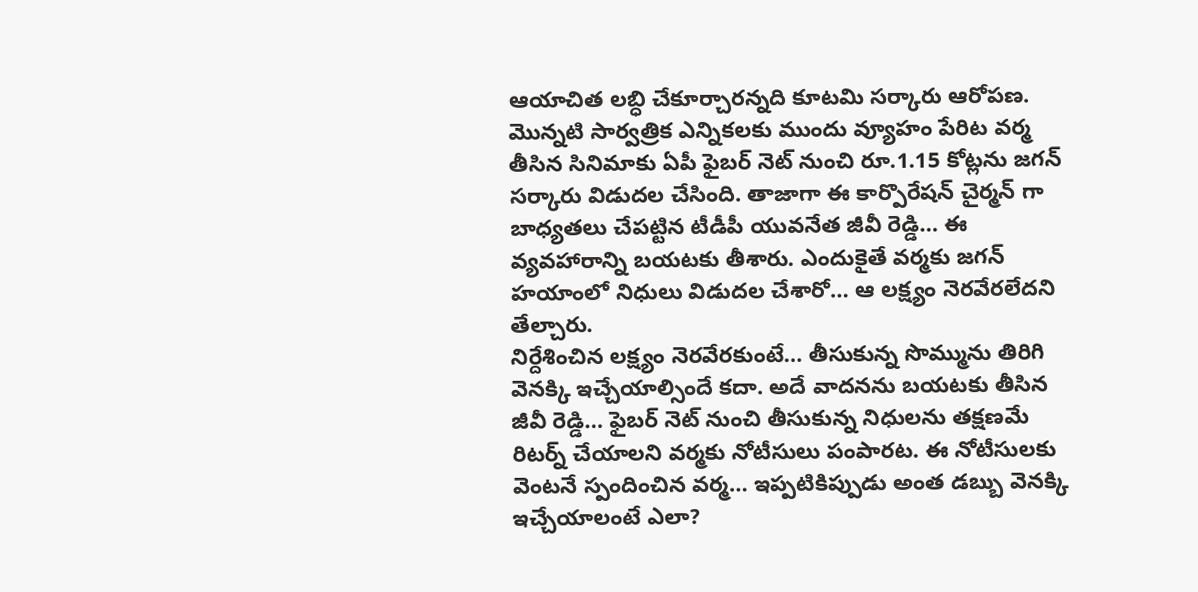ఆయాచిత లబ్ధి చేకూర్చారన్నది కూటమి సర్కారు ఆరోపణ. మొన్నటి సార్వత్రిక ఎన్నికలకు ముందు వ్యూహం పేరిట వర్మ తీసిన సినిమాకు ఏపీ ఫైబర్ నెట్ నుంచి రూ.1.15 కోట్లను జగన్ సర్కారు విడుదల చేసింది. తాజాగా ఈ కార్పొరేషన్ చైర్మన్ గా బాధ్యతలు చేపట్టిన టీడీపీ యువనేత జీవీ రెడ్డి… ఈ వ్యవహారాన్ని బయటకు తీశారు. ఎందుకైతే వర్మకు జగన్ హయాంలో నిధులు విడుదల చేశారో… ఆ లక్ష్యం నెరవేరలేదని తేల్చారు.
నిర్దేశించిన లక్ష్యం నెరవేరకుంటే… తీసుకున్న సొమ్మును తిరిగి వెనక్కి ఇచ్చేయాల్సిందే కదా. అదే వాదనను బయటకు తీసిన జీవీ రెడ్డి… ఫైబర్ నెట్ నుంచి తీసుకున్న నిధులను తక్షణమే రిటర్న్ చేయాలని వర్మకు నోటీసులు పంపారట. ఈ నోటీసులకు వెంటనే స్పందించిన వర్మ… ఇప్పటికిప్పుడు అంత డబ్బు వెనక్కి ఇచ్చేయాలంటే ఎలా?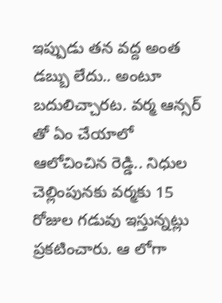ఇప్పుడు తన వద్ద అంత డబ్బు లేదు.. అంటూ బదులిచ్చారట. వర్మ ఆన్సర్ తో ఏం చేయాలో ఆలోచించిన రెడ్డి.. నిధుల చెల్లింపునకు వర్మకు 15 రోజుల గడువు ఇస్తున్నట్లు ప్రకటించారు. ఆ లోగా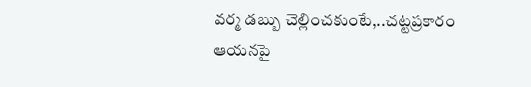వర్మ డబ్బు చెల్లించకుంటే,..చట్టప్రకారం ఆయనపై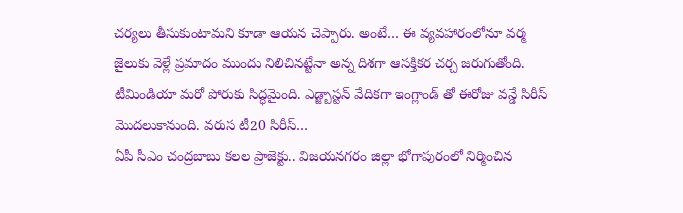చర్యలు తీసుకుంటామని కూడా ఆయన చెప్పారు. అంటే… ఈ వ్యవహారంలోనూ వర్మ జైలుకు వెళ్లే ప్రమాదం ముందు నిలిచినట్టేనా అన్న దిశగా ఆసక్తికర చర్చ జరుగుతోంది.
టీమిండియా మరో పోరుకు సిద్ధమైంది. ఎడ్జ్బాస్టన్ వేదికగా ఇంగ్లాండ్ తో ఈరోజు వన్డే సిరీస్ మొదలుకానుంది. వరుస టీ20 సిరీస్…
ఏపీ సీఎం చంద్రబాబు కలల ప్రాజెక్టు.. విజయనగరం జిల్లా భోగాపురంలో నిర్మించిన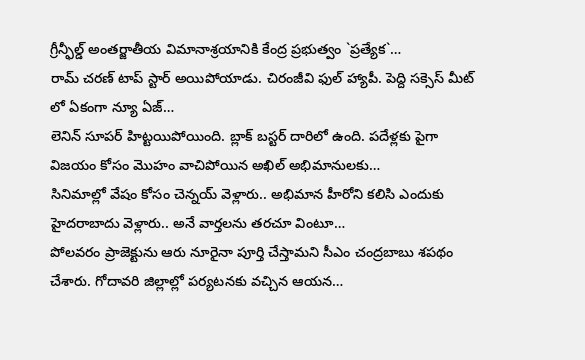గ్రీన్ఫీల్డ్ అంతర్జాతీయ విమానాశ్రయానికి కేంద్ర ప్రభుత్వం `ప్రత్యేక`…
రామ్ చరణ్ టాప్ స్టార్ అయిపోయాడు. చిరంజీవి ఫుల్ హ్యాపీ. పెద్ది సక్సెస్ మీట్ లో ఏకంగా న్యూ ఏజ్…
లెనిన్ సూపర్ హిట్టయిపోయింది. బ్లాక్ బస్టర్ దారిలో ఉంది. పదేళ్లకు పైగా విజయం కోసం మొహం వాచిపోయిన అఖిల్ అభిమానులకు…
సినిమాల్లో వేషం కోసం చెన్నయ్ వెళ్లారు.. అభిమాన హీరోని కలిసి ఎందుకు హైదరాబాదు వెళ్లారు.. అనే వార్తలను తరచూ వింటూ…
పోలవరం ప్రాజెక్టును ఆరు నూరైనా పూర్తి చేస్తామని సీఎం చంద్రబాబు శపథం చేశారు. గోదావరి జిల్లాల్లో పర్యటనకు వచ్చిన ఆయన…